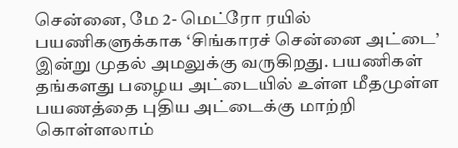சென்னை, மே 2- மெட்ரோ ரயில் பயணிகளுக்காக ‘சிங்காரச் சென்னை அட்டை’ இன்று முதல் அமலுக்கு வருகிறது. பயணிகள் தங்களது பழைய அட்டையில் உள்ள மீதமுள்ள பயணத்தை புதிய அட்டைக்கு மாற்றி கொள்ளலாம்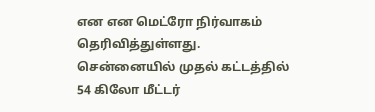என என மெட்ரோ நிர்வாகம் தெரிவித்துள்ளது. சென்னையில் முதல் கட்டத்தில் 54 கிலோ மீட்டர்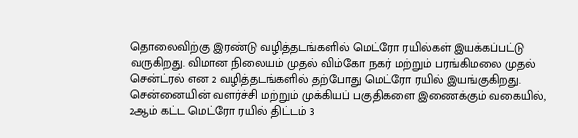தொலைவிற்கு இரண்டு வழித்தடங்களில் மெட்ரோ ரயில்கள் இயக்கப்பட்டு வருகிறது. விமான நிலையம் முதல் விம்கோ நகர் மற்றும் பரங்கிமலை முதல் சென்ட்ரல் என 2 வழித்தடங்களில் தற்போது மெட்ரோ ரயில் இயங்குகிறது. சென்னையின் வளர்ச்சி மற்றும் முக்கியப் பகுதிகளை இணைக்கும் வகையில், 2ஆம் கட்ட மெட்ரோ ரயில் திட்டம் 3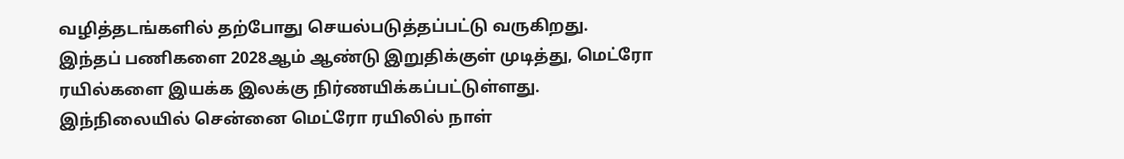வழித்தடங்களில் தற்போது செயல்படுத்தப்பட்டு வருகிறது.
இந்தப் பணிகளை 2028ஆம் ஆண்டு இறுதிக்குள் முடித்து, மெட்ரோ ரயில்களை இயக்க இலக்கு நிர்ணயிக்கப்பட்டுள்ளது. இந்நிலையில் சென்னை மெட்ரோ ரயிலில் நாள்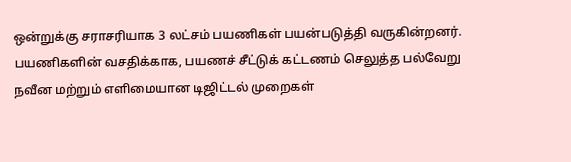ஒன்றுக்கு சராசரியாக 3 லட்சம் பயணிகள் பயன்படுத்தி வருகின்றனர். பயணிகளின் வசதிக்காக, பயணச் சீட்டுக் கட்டணம் செலுத்த பல்வேறு நவீன மற்றும் எளிமையான டிஜிட்டல் முறைகள்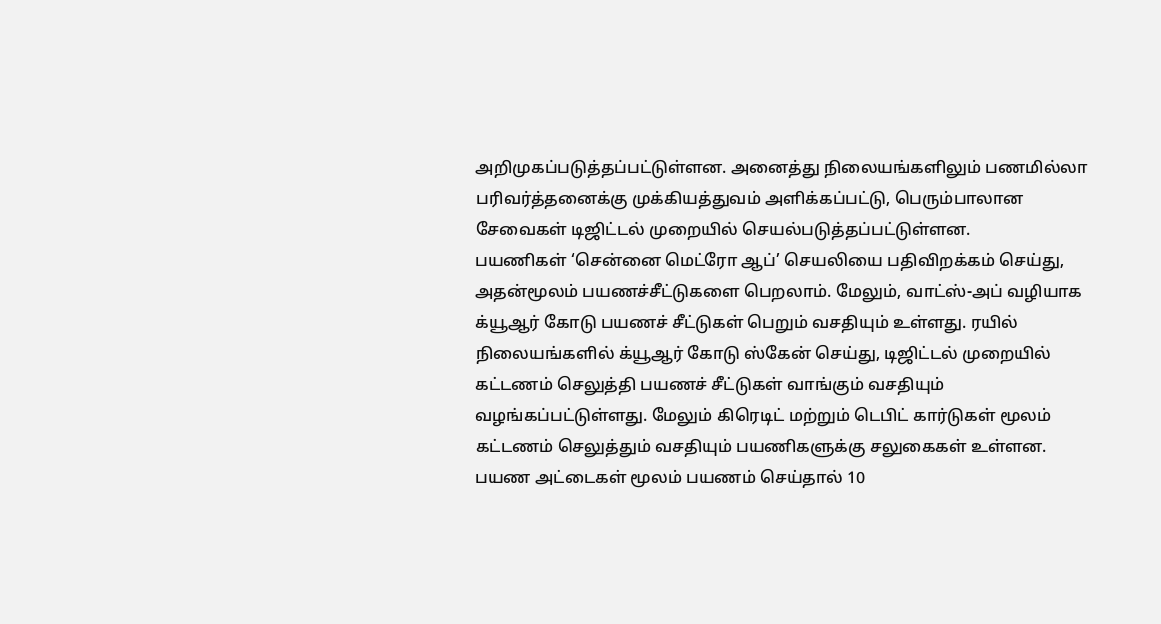அறிமுகப்படுத்தப்பட்டுள்ளன. அனைத்து நிலையங்களிலும் பணமில்லா பரிவர்த்தனைக்கு முக்கியத்துவம் அளிக்கப்பட்டு, பெரும்பாலான சேவைகள் டிஜிட்டல் முறையில் செயல்படுத்தப்பட்டுள்ளன.
பயணிகள் ‘சென்னை மெட்ரோ ஆப்’ செயலியை பதிவிறக்கம் செய்து, அதன்மூலம் பயணச்சீட்டுகளை பெறலாம். மேலும், வாட்ஸ்-அப் வழியாக க்யூஆர் கோடு பயணச் சீட்டுகள் பெறும் வசதியும் உள்ளது. ரயில் நிலையங்களில் க்யூஆர் கோடு ஸ்கேன் செய்து, டிஜிட்டல் முறையில் கட்டணம் செலுத்தி பயணச் சீட்டுகள் வாங்கும் வசதியும் வழங்கப்பட்டுள்ளது. மேலும் கிரெடிட் மற்றும் டெபிட் கார்டுகள் மூலம் கட்டணம் செலுத்தும் வசதியும் பயணிகளுக்கு சலுகைகள் உள்ளன. பயண அட்டைகள் மூலம் பயணம் செய்தால் 10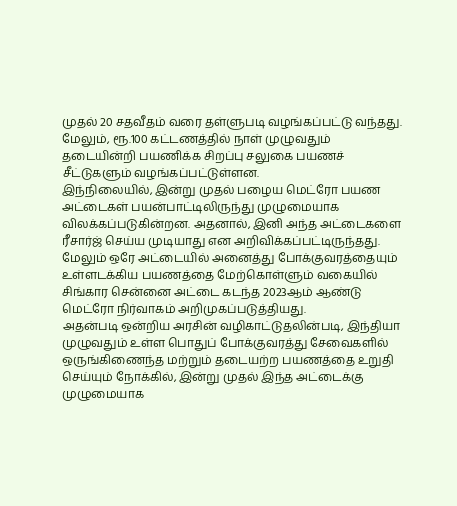முதல் 20 சதவீதம் வரை தள்ளுபடி வழங்கப்பட்டு வந்தது. மேலும், ரூ.100 கட்டணத்தில் நாள் முழுவதும் தடையின்றி பயணிக்க சிறப்பு சலுகை பயணச் சீட்டுகளும் வழங்கப்பட்டுள்ளன.
இந்நிலையில், இன்று முதல் பழைய மெட்ரோ பயண அட்டைகள் பயன்பாட்டிலிருந்து முழுமையாக விலக்கப்படுகின்றன. அதனால், இனி அந்த அட்டைகளை ரீசார்ஜ் செய்ய முடியாது என அறிவிக்கப்பட்டிருந்தது. மேலும் ஒரே அட்டையில் அனைத்து போக்குவரத்தையும் உள்ளடக்கிய பயணத்தை மேற்கொள்ளும் வகையில் சிங்கார சென்னை அட்டை கடந்த 2023ஆம் ஆண்டு மெட்ரோ நிர்வாகம் அறிமுகப்படுத்தியது.
அதன்படி ஒன்றிய அரசின் வழிகாட்டுதலின்படி, இந்தியா முழுவதும் உள்ள பொதுப் போக்குவரத்து சேவைகளில் ஒருங்கிணைந்த மற்றும் தடையற்ற பயணத்தை உறுதி செய்யும் நோக்கில், இன்று முதல் இந்த அட்டைக்கு முழுமையாக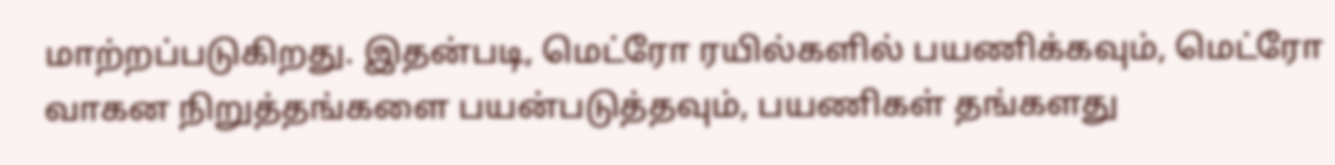மாற்றப்படுகிறது. இதன்படி, மெட்ரோ ரயில்களில் பயணிக்கவும், மெட்ரோ வாகன நிறுத்தங்களை பயன்படுத்தவும், பயணிகள் தங்களது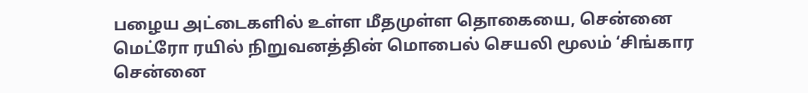பழைய அட்டைகளில் உள்ள மீதமுள்ள தொகையை, சென்னை மெட்ரோ ரயில் நிறுவனத்தின் மொபைல் செயலி மூலம் ‘சிங்கார சென்னை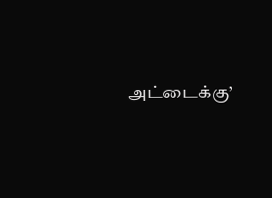அட்டைக்கு’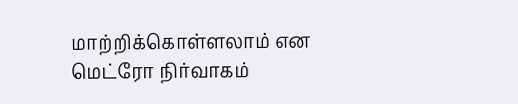மாற்றிக்கொள்ளலாம் என மெட்ரோ நிர்வாகம்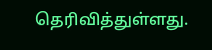தெரிவித்துள்ளது.